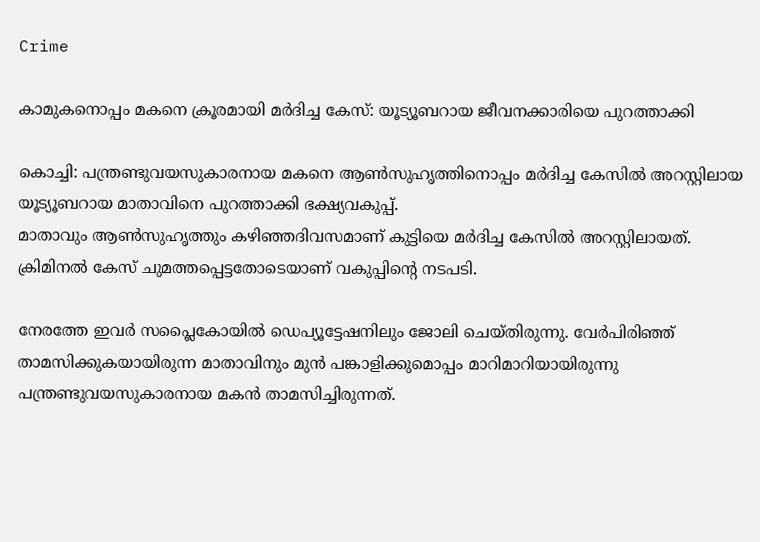Crime

കാമുകനൊപ്പം മകനെ ക്രൂരമായി മര്‍ദിച്ച കേസ്: യൂട്യൂബറായ ജീവനക്കാരിയെ പുറത്താക്കി

കൊച്ചി: പന്ത്രണ്ടുവയസുകാരനായ മകനെ ആണ്‍സുഹൃത്തിനൊപ്പം മര്‍ദിച്ച കേസില്‍ അറസ്റ്റിലായ യൂട്യൂബറായ മാതാവിനെ പുറത്താക്കി ഭക്ഷ്യവകുപ്പ്.
മാതാവും ആണ്‍സുഹൃത്തും കഴിഞ്ഞദിവസമാണ് കുട്ടിയെ മര്‍ദിച്ച കേസില്‍ അറസ്റ്റിലായത്. ക്രിമിനല്‍ കേസ് ചുമത്തപ്പെട്ടതോടെയാണ് വകുപ്പിന്റെ നടപടി.

നേരത്തേ ഇവര്‍ സപ്ലൈകോയില്‍ ഡെപ്യൂട്ടേഷനിലും ജോലി ചെയ്തിരുന്നു. വേര്‍പിരിഞ്ഞ് താമസിക്കുകയായിരുന്ന മാതാവിനും മുന്‍ പങ്കാളിക്കുമൊപ്പം മാറിമാറിയായിരുന്നു പന്ത്രണ്ടുവയസുകാരനായ മകന്‍ താമസിച്ചിരുന്നത്.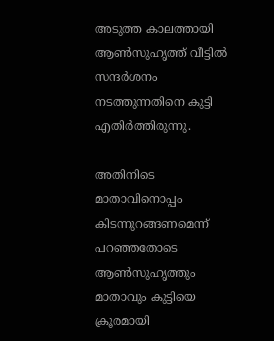അടുത്ത കാലത്തായി ആണ്‍സുഹൃത്ത് വീട്ടില്‍ സന്ദര്‍ശനം നടത്തുന്നതിനെ കുട്ടി എതിര്‍ത്തിരുന്നു.

അതിനിടെ മാതാവിനൊപ്പം കിടന്നുറങ്ങണമെന്ന് പറഞ്ഞതോടെ ആണ്‍സുഹൃത്തും മാതാവും കുട്ടിയെ ക്രൂരമായി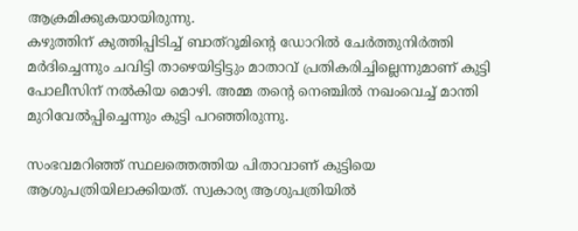ആക്രമിക്കുകയായിരുന്നു.
കഴുത്തിന് കുത്തിപ്പിടിച്ച് ബാത്‌റൂമിന്റെ ഡോറില്‍ ചേര്‍ത്തുനിര്‍ത്തി മര്‍ദിച്ചെന്നും ചവിട്ടി താഴെയിട്ടിട്ടും മാതാവ് പ്രതികരിച്ചില്ലെന്നുമാണ് കുട്ടി പോലീസിന് നല്‍കിയ മൊഴി. അമ്മ തന്റെ നെഞ്ചില്‍ നഖംവെച്ച് മാന്തി മുറിവേല്‍പ്പിച്ചെന്നും കുട്ടി പറഞ്ഞിരുന്നു.

സംഭവമറിഞ്ഞ് സ്ഥലത്തെത്തിയ പിതാവാണ് കുട്ടിയെ ആശുപത്രിയിലാക്കിയത്. സ്വകാര്യ ആശുപത്രിയില്‍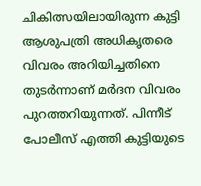ചികിത്സയിലായിരുന്ന കുട്ടി ആശുപത്രി അധികൃതരെ വിവരം അറിയിച്ചതിനെ തുടര്‍ന്നാണ് മര്‍ദന വിവരം പുറത്തറിയുന്നത്. പിന്നീട് പോലീസ് എത്തി കുട്ടിയുടെ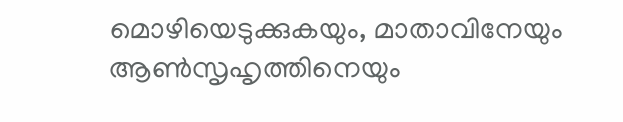മൊഴിയെടുക്കുകയും, മാതാവിനേയും ആണ്‍സൃഹൃത്തിനെയും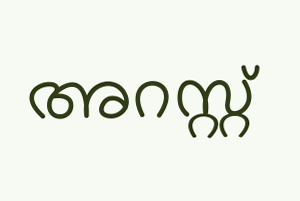അറസ്റ്റ്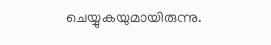ചെയ്യുകയുമായിരുന്നു.